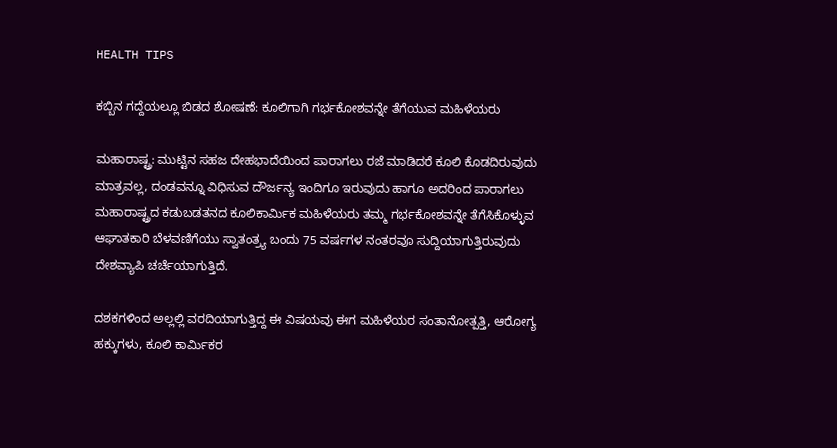HEALTH TIPS

ಕಬ್ಬಿನ ಗದ್ದೆಯಲ್ಲೂ ಬಿಡದ ಶೋಷಣೆ: ಕೂಲಿಗಾಗಿ ಗರ್ಭಕೋಶವನ್ನೇ ತೆಗೆಯುವ ಮಹಿಳೆಯರು

ಮಹಾರಾಷ್ಟ್ರ: ಮುಟ್ಟಿನ ಸಹಜ ದೇಹಭಾದೆಯಿಂದ ಪಾರಾಗಲು ರಜೆ ಮಾಡಿದರೆ ಕೂಲಿ ಕೊಡದಿರುವುದು ಮಾತ್ರವಲ್ಲ, ದಂಡವನ್ನೂ ವಿಧಿಸುವ ದೌರ್ಜನ್ಯ ಇಂದಿಗೂ ಇರುವುದು ಹಾಗೂ ಅದರಿಂದ ಪಾರಾಗಲು ಮಹಾರಾಷ್ಟ್ರದ ಕಡುಬಡತನದ ಕೂಲಿಕಾರ್ಮಿಕ ಮಹಿಳೆಯರು ತಮ್ಮ ಗರ್ಭಕೋಶವನ್ನೇ ತೆಗೆಸಿಕೊಳ್ಳುವ ಆಘಾತಕಾರಿ ಬೆಳವಣಿಗೆಯು ಸ್ವಾತಂತ್ರ್ಯ ಬಂದು 75 ವರ್ಷಗಳ ನಂತರವೂ ಸುದ್ದಿಯಾಗುತ್ತಿರುವುದು ದೇಶವ್ಯಾಪಿ ಚರ್ಚೆಯಾಗುತ್ತಿದೆ.

ದಶಕಗಳಿಂದ ಅಲ್ಲಲ್ಲಿ ವರದಿಯಾಗುತ್ತಿದ್ದ ಈ ವಿಷಯವು ಈಗ ಮಹಿಳೆಯರ ಸಂತಾನೋತ್ಪತ್ತಿ, ಆರೋಗ್ಯ ಹಕ್ಕುಗಳು, ಕೂಲಿ ಕಾರ್ಮಿಕರ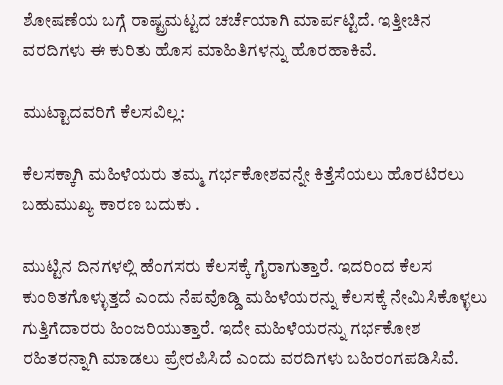ಶೋಷಣೆಯ ‌ಬಗ್ಗೆ ರಾಷ್ಟ್ರಮಟ್ಟದ ಚರ್ಚೆಯಾಗಿ ಮಾರ್ಪಟ್ಟಿದೆ. ಇತ್ತೀಚಿನ ವರದಿಗಳು ಈ ಕುರಿತು ಹೊಸ ಮಾಹಿತಿಗಳನ್ನು ಹೊರಹಾಕಿವೆ.

ಮುಟ್ಟಾದವರಿಗೆ ಕೆಲಸವಿಲ್ಲ:

ಕೆಲಸಕ್ಕಾಗಿ ಮಹಿಳೆಯರು ತಮ್ಮ ಗರ್ಭಕೋಶವನ್ನೇ ಕಿತ್ತೆಸೆಯಲು ಹೊರಟಿರಲು ಬಹುಮುಖ್ಯ ಕಾರಣ ಬದುಕು .

ಮುಟ್ಟಿನ ದಿನಗಳಲ್ಲಿ ಹೆಂಗಸರು ಕೆಲಸಕ್ಕೆ ಗೈರಾಗುತ್ತಾರೆ. ಇದರಿಂದ ಕೆಲಸ ಕುಂಠಿತಗೊಳ್ಳುತ್ತದೆ ಎಂದು ನೆಪವೊಡ್ಡಿ ಮಹಿಳೆಯರನ್ನು ಕೆಲಸಕ್ಕೆ ನೇಮಿಸಿಕೊಳ್ಳಲು ಗುತ್ತಿಗೆದಾರರು ಹಿಂಜರಿಯುತ್ತಾರೆ. ಇದೇ ಮಹಿಳೆಯರನ್ನು ಗರ್ಭಕೋಶ ರಹಿತರನ್ನಾಗಿ ಮಾಡಲು ಪ್ರೇರಪಿಸಿದೆ ಎಂದು ವರದಿಗಳು ಬಹಿರಂಗಪಡಿಸಿವೆ.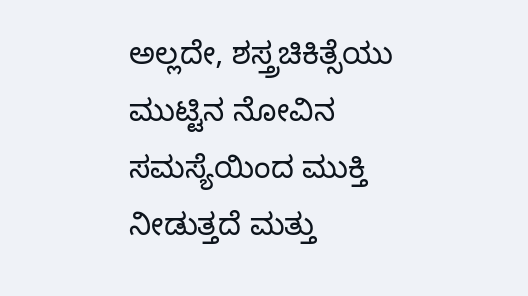ಅಲ್ಲದೇ, ಶಸ್ತ್ರಚಿಕಿತ್ಸೆಯು ಮುಟ್ಟಿನ ನೋವಿನ ಸಮಸ್ಯೆಯಿಂದ ಮುಕ್ತಿ ನೀಡುತ್ತದೆ ಮತ್ತು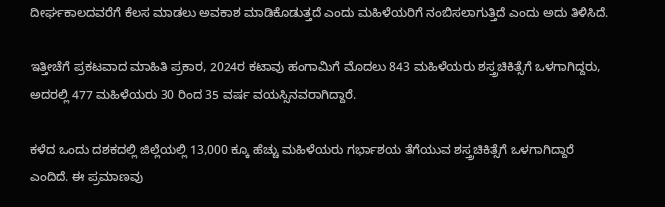ದೀರ್ಘಕಾಲದವರೆಗೆ ಕೆಲಸ ಮಾಡಲು ಅವಕಾಶ ಮಾಡಿಕೊಡುತ್ತದೆ ಎಂದು ಮಹಿಳೆಯರಿಗೆ ನಂಬಿಸಲಾಗುತ್ತಿದೆ ಎಂದು ಅದು ತಿಳಿಸಿದೆ.

ಇತ್ತೀಚೆಗೆ ಪ್ರಕಟವಾದ ಮಾಹಿತಿ ಪ್ರಕಾರ, 2024ರ ಕಟಾವು ಹಂಗಾಮಿಗೆ ಮೊದಲು 843 ಮಹಿಳೆಯರು ಶಸ್ತ್ರಚಿಕಿತ್ಸೆಗೆ ಒಳಗಾಗಿದ್ದರು, ಅದರಲ್ಲಿ 477 ಮಹಿಳೆಯರು 30 ರಿಂದ 35 ವರ್ಷ ವಯಸ್ಸಿನವರಾಗಿದ್ದಾರೆ.

ಕಳೆದ ಒಂದು ದಶಕದಲ್ಲಿ ಜಿಲ್ಲೆಯಲ್ಲಿ 13,000 ಕ್ಕೂ ಹೆಚ್ಚು ಮಹಿಳೆಯರು ಗರ್ಭಾಶಯ ತೆಗೆಯುವ ಶಸ್ತ್ರಚಿಕಿತ್ಸೆಗೆ ಒಳಗಾಗಿದ್ದಾರೆ ಎಂದಿದೆ. ಈ ಪ್ರಮಾಣವು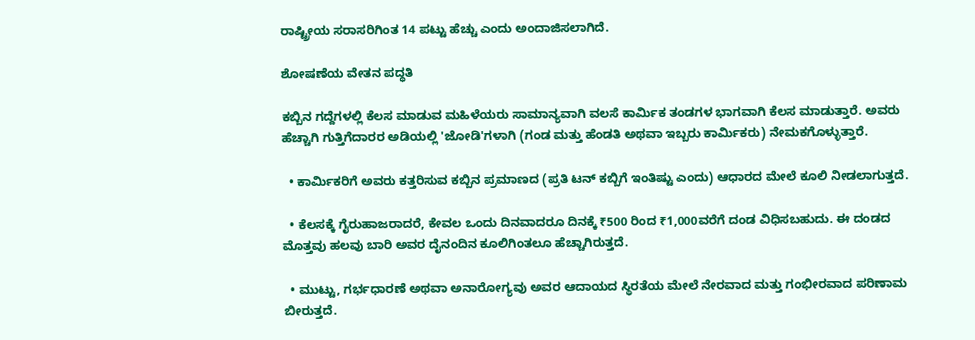ರಾಷ್ಟ್ರೀಯ ಸರಾಸರಿಗಿಂತ 14 ಪಟ್ಟು ಹೆಚ್ಚು ಎಂದು ಅಂದಾಜಿಸಲಾಗಿದೆ.

ಶೋಷಣೆಯ ವೇತನ ಪದ್ಧತಿ

ಕಬ್ಬಿನ ಗದ್ದೆಗಳಲ್ಲಿ ಕೆಲಸ ಮಾಡುವ ಮಹಿಳೆಯರು ಸಾಮಾನ್ಯವಾಗಿ ವಲಸೆ ಕಾರ್ಮಿಕ ತಂಡಗಳ ಭಾಗವಾಗಿ ಕೆಲಸ ಮಾಡುತ್ತಾರೆ. ಅವರು ಹೆಚ್ಚಾಗಿ ಗುತ್ತಿಗೆದಾರರ ಅಡಿಯಲ್ಲಿ 'ಜೋಡಿ'ಗಳಾಗಿ (ಗಂಡ ಮತ್ತು ಹೆಂಡತಿ ಅಥವಾ ಇಬ್ಬರು ಕಾರ್ಮಿಕರು) ನೇಮಕಗೊಳ್ಳುತ್ತಾರೆ.

  • ಕಾರ್ಮಿಕರಿಗೆ ಅವರು ಕತ್ತರಿಸುವ ಕಬ್ಬಿನ ಪ್ರಮಾಣದ (ಪ್ರತಿ ಟನ್ ಕಬ್ಬಿಗೆ ಇಂತಿಷ್ಟು ಎಂದು) ಆಧಾರದ ಮೇಲೆ ಕೂಲಿ ನೀಡಲಾಗುತ್ತದೆ.

  • ಕೆಲಸಕ್ಕೆ ಗೈರುಹಾಜರಾದರೆ, ಕೇವಲ ಒಂದು ದಿನವಾದರೂ ದಿನಕ್ಕೆ ₹500 ರಿಂದ ₹1,000ವರೆಗೆ ದಂಡ ವಿಧಿಸಬಹುದು. ಈ ದಂಡದ ಮೊತ್ತವು ಹಲವು ಬಾರಿ ಅವರ ದೈನಂದಿನ ಕೂಲಿಗಿಂತಲೂ ಹೆಚ್ಚಾಗಿರುತ್ತದೆ.

  • ಮುಟ್ಟು, ಗರ್ಭಧಾರಣೆ ಅಥವಾ ಅನಾರೋಗ್ಯವು ಅವರ ಆದಾಯದ ಸ್ಥಿರತೆಯ ಮೇಲೆ ನೇರವಾದ ಮತ್ತು ಗಂಭೀರವಾದ ಪರಿಣಾಮ ಬೀರುತ್ತದೆ.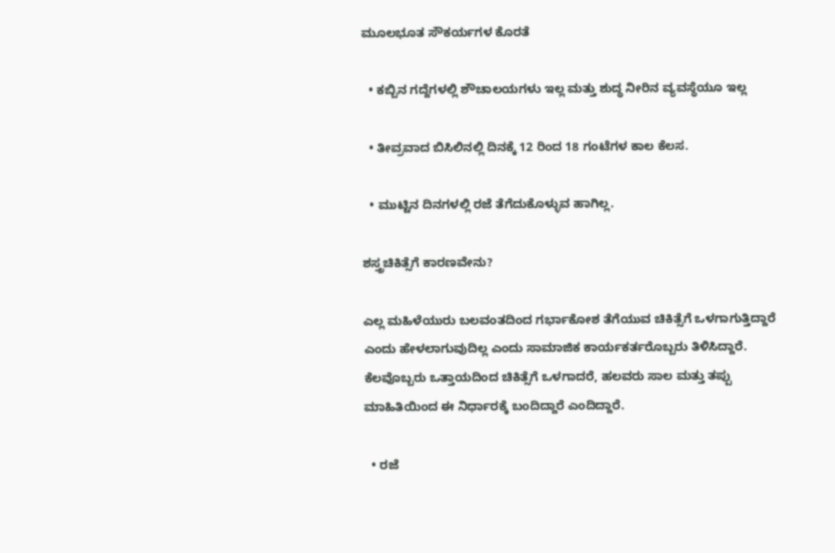ಮೂಲಭೂತ ಸೌಕರ್ಯಗಳ ಕೊರತೆ

  • ಕಬ್ಬಿನ ಗದ್ದೆಗಳಲ್ಲಿ ಶೌಚಾಲಯಗಳು ಇಲ್ಲ ಮತ್ತು ಶುದ್ಧ ನೀರಿನ ವ್ಯವಸ್ಥೆಯೂ ಇಲ್ಲ

  • ತೀವ್ರವಾದ ಬಿಸಿಲಿನಲ್ಲಿ ದಿನಕ್ಕೆ 12 ರಿಂದ 18 ಗಂಟೆಗಳ ಕಾಲ ಕೆಲಸ.

  • ಮುಟ್ಟಿನ ದಿನಗಳಲ್ಲಿ ರಜೆ ತೆಗೆದುಕೊಳ್ಳುವ ಹಾಗಿಲ್ಲ.

ಶಸ್ತ್ರಚಿಕಿತ್ಸೆಗೆ ಕಾರಣವೇನು?

ಎಲ್ಲ ಮಹಿಳೆಯುರು ಬಲವಂತದಿಂದ ಗರ್ಭಾಕೋಶ ತೆಗೆಯುವ ಚಿಕಿತ್ಸೆಗೆ ಒಳಗಾಗುತ್ತಿದ್ದಾರೆ ಎಂದು ಹೇಳಲಾಗುವುದಿಲ್ಲ ಎಂದು ಸಾಮಾಜಿಕ ಕಾರ್ಯಕರ್ತರೊಬ್ಬರು ತಿಳಿಸಿದ್ದಾರೆ. ಕೆಲವೊಬ್ಬರು ಒತ್ತಾಯದಿಂದ ಚಿಕಿತ್ಸೆಗೆ ಒಳಗಾದರೆ, ಹಲವರು ಸಾಲ ಮತ್ತು ತಪ್ಪು ಮಾಹಿತಿಯಿಂದ ಈ ನಿರ್ಧಾರಕ್ಕೆ ಬಂದಿದ್ದಾರೆ ಎಂದಿದ್ದಾರೆ.

  • ರಜೆ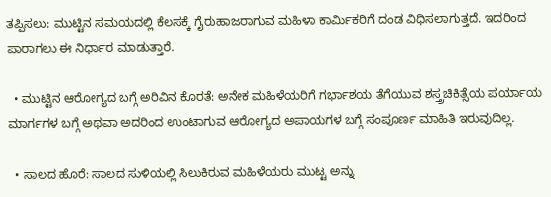ತಪ್ಪಿಸಲು: ಮುಟ್ಟಿನ ಸಮಯದಲ್ಲಿ ಕೆಲಸಕ್ಕೆ ಗೈರುಹಾಜರಾಗುವ ಮಹಿಳಾ ಕಾರ್ಮಿಕರಿಗೆ ದಂಡ ವಿಧಿಸಲಾಗುತ್ತದೆ. ಇದರಿಂದ ಪಾರಾಗಲು ಈ ನಿರ್ಧಾರ ಮಾಡುತ್ತಾರೆ.

  • ಮುಟ್ಟಿನ ಆರೋಗ್ಯದ ಬಗ್ಗೆ ಅರಿವಿನ ಕೊರತೆ: ಅನೇಕ ಮಹಿಳೆಯರಿಗೆ ಗರ್ಭಾಶಯ ತೆಗೆಯುವ ಶಸ್ತ್ರಚಿಕಿತ್ಸೆಯ ಪರ್ಯಾಯ ಮಾರ್ಗಗಳ ಬಗ್ಗೆ ಅಥವಾ ಅದರಿಂದ ಉಂಟಾಗುವ ಆರೋಗ್ಯದ ಅಪಾಯಗಳ ಬಗ್ಗೆ ಸಂಪೂರ್ಣ ಮಾಹಿತಿ ಇರುವುದಿಲ್ಲ.

  • ಸಾಲದ ಹೊರೆ: ಸಾಲದ ಸುಳಿಯಲ್ಲಿ ಸಿಲುಕಿರುವ ಮಹಿಳೆಯರು ಮುಟ್ಟ ಅನ್ನು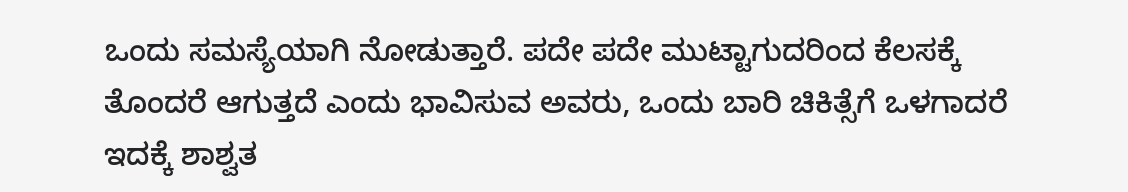ಒಂದು ಸಮಸ್ಯೆಯಾಗಿ ನೋಡುತ್ತಾರೆ. ಪದೇ ಪದೇ ಮುಟ್ಟಾಗುದರಿಂದ ಕೆಲಸಕ್ಕೆ ತೊಂದರೆ ಆಗುತ್ತದೆ ಎಂದು ಭಾವಿಸುವ ಅವರು, ಒಂದು ಬಾರಿ ಚಿಕಿತ್ಸೆಗೆ ಒಳಗಾದರೆ ಇದಕ್ಕೆ ಶಾಶ್ವತ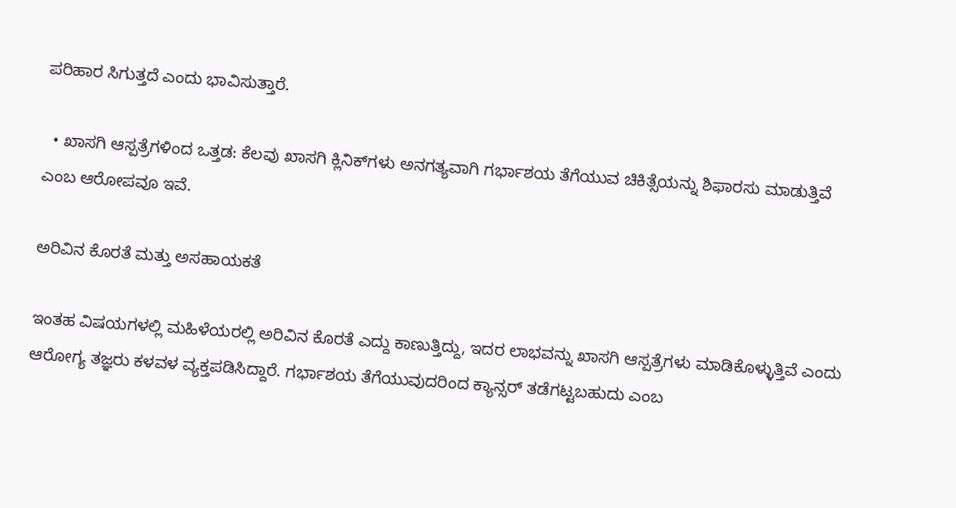ಪರಿಹಾರ ಸಿಗುತ್ತದೆ ಎಂದು ಭಾವಿಸುತ್ತಾರೆ.

  • ಖಾಸಗಿ ಆಸ್ಪತ್ರೆಗಳಿಂದ ಒತ್ತಡ: ಕೆಲವು ಖಾಸಗಿ ಕ್ಲಿನಿಕ್‌ಗಳು ಅನಗತ್ಯವಾಗಿ ಗರ್ಭಾಶಯ ತೆಗೆಯುವ ಚಿಕಿತ್ಸೆಯನ್ನು ಶಿಫಾರಸು ಮಾಡುತ್ತಿವೆ ಎಂಬ ಆರೋಪವೂ ಇವೆ.

ಅರಿವಿನ ಕೊರತೆ ಮತ್ತು ಅಸಹಾಯಕತೆ

ಇಂತಹ ವಿಷಯಗಳಲ್ಲಿ ಮಹಿಳೆಯರಲ್ಲಿ ಅರಿವಿನ ಕೊರತೆ ಎದ್ದು ಕಾಣುತ್ತಿದ್ದು, ಇದರ ಲಾಭವನ್ನು ಖಾಸಗಿ ಆಸ್ಪತ್ರೆಗಳು ಮಾಡಿಕೊಳ್ಳುತ್ತಿವೆ ಎಂದು ಆರೋಗ್ಯ ತಜ್ಞರು ಕಳವಳ ವ್ಯಕ್ತಪಡಿಸಿದ್ದಾರೆ. ಗರ್ಭಾಶಯ ತೆಗೆಯುವುದರಿಂದ ಕ್ಯಾನ್ಸರ್ ತಡೆಗಟ್ಟಬಹುದು ಎಂಬ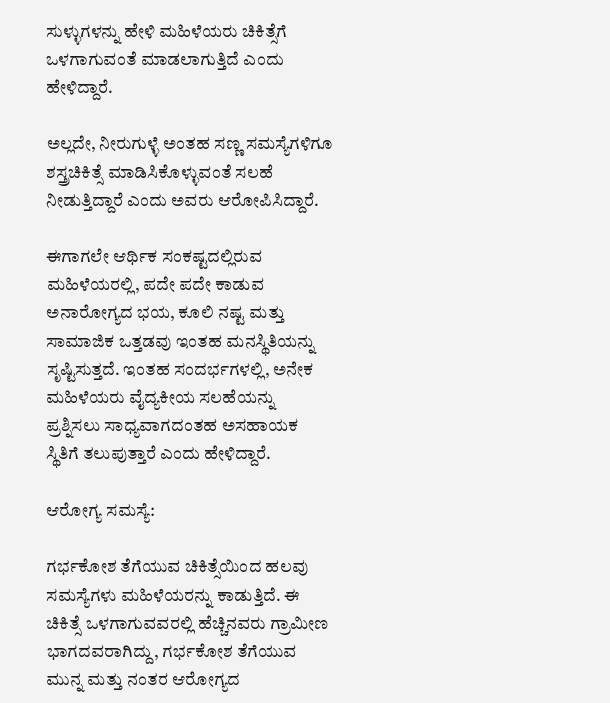ಸುಳ್ಳುಗಳನ್ನು ಹೇಳಿ ಮಹಿಳೆಯರು ಚಿಕಿತ್ಸೆಗೆ ಒಳಗಾಗುವಂತೆ ಮಾಡಲಾಗುತ್ತಿದೆ ಎಂದು ಹೇಳಿದ್ದಾರೆ.

ಅಲ್ಲದೇ, ನೀರುಗುಳ್ಳೆ ಅಂತಹ ಸಣ್ಣ ಸಮಸ್ಯೆಗಳಿಗೂ ಶಸ್ತ್ರಚಿಕಿತ್ಸೆ ಮಾಡಿಸಿಕೊಳ್ಳುವಂತೆ ಸಲಹೆ ನೀಡುತ್ತಿದ್ದಾರೆ ಎಂದು ಅವರು ಆರೋಪಿಸಿದ್ದಾರೆ.

ಈಗಾಗಲೇ ಆರ್ಥಿಕ ಸಂಕಷ್ಟದಲ್ಲಿರುವ ಮಹಿಳೆಯರಲ್ಲಿ, ಪದೇ ಪದೇ ಕಾಡುವ ಅನಾರೋಗ್ಯದ ಭಯ, ಕೂಲಿ ನಷ್ಟ ಮತ್ತು ಸಾಮಾಜಿಕ ಒತ್ತಡವು ಇಂತಹ ಮನಸ್ಥಿತಿಯನ್ನು ಸೃಷ್ಟಿಸುತ್ತದೆ. ಇಂತಹ ಸಂದರ್ಭಗಳಲ್ಲಿ, ಅನೇಕ ಮಹಿಳೆಯರು ವೈದ್ಯಕೀಯ ಸಲಹೆಯನ್ನು ಪ್ರಶ್ನಿಸಲು ಸಾಧ್ಯವಾಗದಂತಹ ಅಸಹಾಯಕ ಸ್ಥಿತಿಗೆ ತಲುಪುತ್ತಾರೆ ಎಂದು ಹೇಳಿದ್ದಾರೆ.

ಆರೋಗ್ಯ ಸಮಸ್ಯೆ:

ಗರ್ಭಕೋಶ ತೆಗೆಯುವ ಚಿಕಿತ್ಸೆಯಿಂದ ಹಲವು ಸಮಸ್ಯೆಗಳು ಮಹಿಳೆಯರನ್ನು ಕಾಡುತ್ತಿದೆ. ಈ ಚಿಕಿತ್ಸೆ ಒಳಗಾಗುವವರಲ್ಲಿ ಹೆಚ್ಚಿನವರು ಗ್ರಾಮೀಣ ಭಾಗದವರಾಗಿದ್ದು, ಗರ್ಭಕೋಶ ತೆಗೆಯುವ ಮುನ್ನ ಮತ್ತು ನಂತರ ಆರೋಗ್ಯದ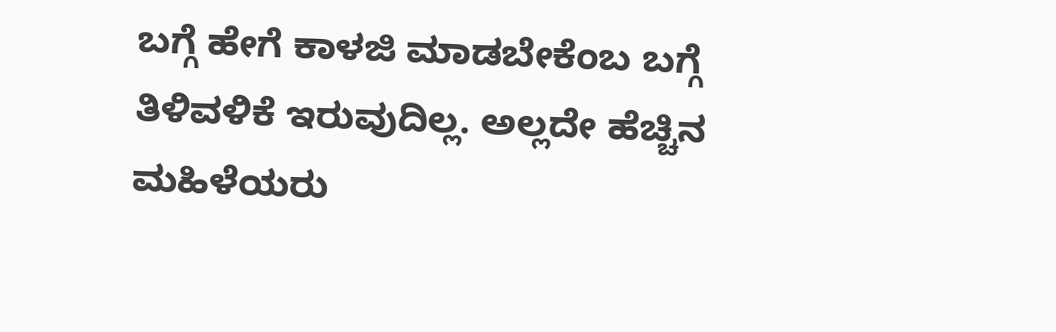ಬಗ್ಗೆ ಹೇಗೆ ಕಾಳಜಿ ಮಾಡಬೇಕೆಂಬ ಬಗ್ಗೆ ತಿಳಿವಳಿಕೆ ಇರುವುದಿಲ್ಲ. ಅಲ್ಲದೇ ಹೆಚ್ಚಿನ ಮಹಿಳೆಯರು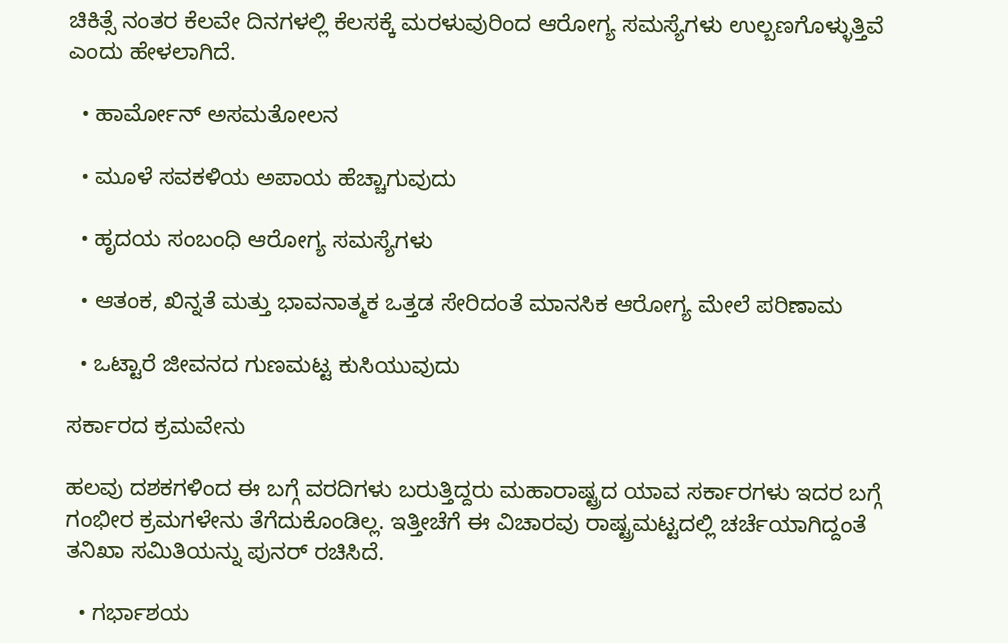ಚಿಕಿತ್ಸೆ ನಂತರ ಕೆಲವೇ ದಿನಗಳಲ್ಲಿ ಕೆಲಸಕ್ಕೆ ಮರಳುವುರಿಂದ ಆರೋಗ್ಯ ಸಮಸ್ಯೆಗಳು ಉಲ್ಬಣಗೊಳ್ಳುತ್ತಿವೆ ಎಂದು ಹೇಳಲಾಗಿದೆ.

  • ಹಾರ್ಮೋನ್ ಅಸಮತೋಲನ

  • ಮೂಳೆ ಸವಕಳಿಯ ಅಪಾಯ ಹೆಚ್ಚಾಗುವುದು

  • ಹೃದಯ ಸಂಬಂಧಿ ಆರೋಗ್ಯ ಸಮಸ್ಯೆಗಳು

  • ಆತಂಕ, ಖಿನ್ನತೆ ಮತ್ತು ಭಾವನಾತ್ಮಕ ಒತ್ತಡ ಸೇರಿದಂತೆ ಮಾನಸಿಕ ಆರೋಗ್ಯ ಮೇಲೆ ಪರಿಣಾಮ

  • ಒಟ್ಟಾರೆ ಜೀವನದ ಗುಣಮಟ್ಟ ಕುಸಿಯುವುದು

ಸರ್ಕಾರದ ಕ್ರಮವೇನು

ಹಲವು ದಶಕಗಳಿಂದ ಈ ಬಗ್ಗೆ ವರದಿಗಳು ಬರುತ್ತಿದ್ದರು ಮಹಾರಾಷ್ಟ್ರದ ಯಾವ ಸರ್ಕಾರಗಳು ಇದರ ಬಗ್ಗೆ ಗಂಭೀರ ಕ್ರಮಗಳೇನು ತೆಗೆದುಕೊಂಡಿಲ್ಲ. ಇತ್ತೀಚೆಗೆ ಈ ವಿಚಾರವು ರಾಷ್ಟ್ರಮಟ್ಟದಲ್ಲಿ ಚರ್ಚೆಯಾಗಿದ್ದಂತೆ ತನಿಖಾ ಸಮಿತಿಯನ್ನು ಪುನರ್‌ ರಚಿಸಿದೆ.

  • ಗರ್ಭಾಶಯ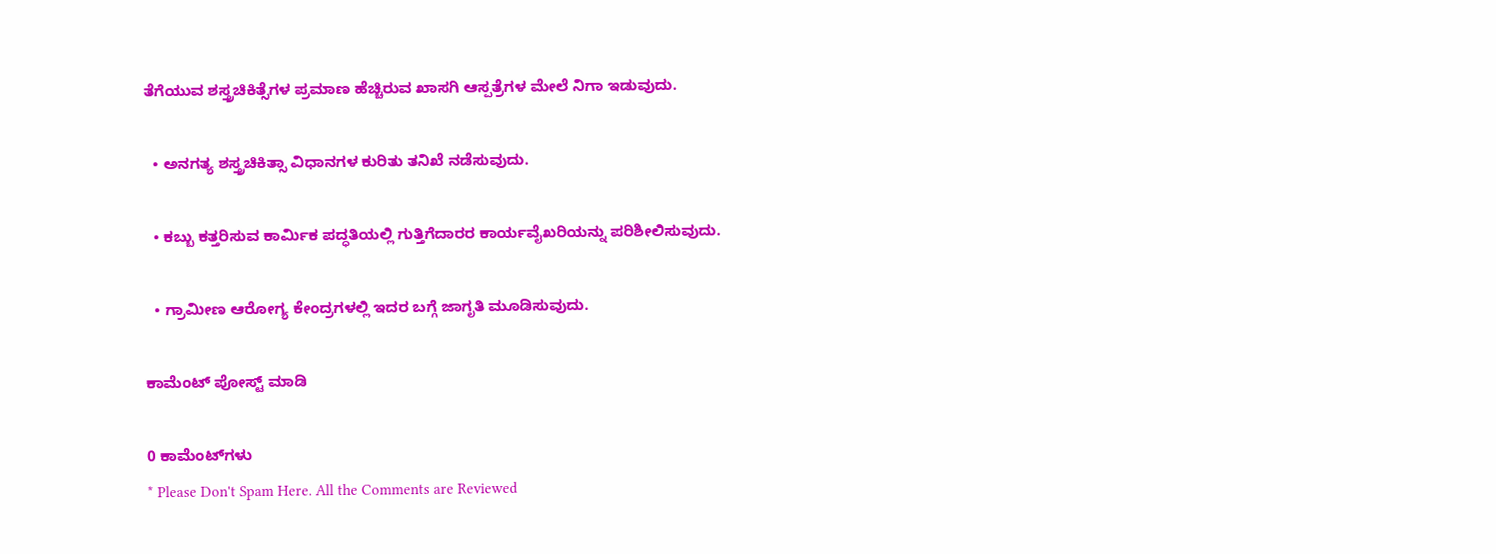ತೆಗೆಯುವ ಶಸ್ತ್ರಚಿಕಿತ್ಸೆಗಳ ಪ್ರಮಾಣ ಹೆಚ್ಚಿರುವ ಖಾಸಗಿ ಆಸ್ಪತ್ರೆಗಳ ಮೇಲೆ ನಿಗಾ ಇಡುವುದು.

  • ಅನಗತ್ಯ ಶಸ್ತ್ರಚಿಕಿತ್ಸಾ ವಿಧಾನಗಳ ಕುರಿತು ತನಿಖೆ ನಡೆಸುವುದು.

  • ಕಬ್ಬು ಕತ್ತರಿಸುವ ಕಾರ್ಮಿಕ ಪದ್ಧತಿಯಲ್ಲಿ ಗುತ್ತಿಗೆದಾರರ ಕಾರ್ಯವೈಖರಿಯನ್ನು ಪರಿಶೀಲಿಸುವುದು.

  • ಗ್ರಾಮೀಣ ಆರೋಗ್ಯ ಕೇಂದ್ರಗಳಲ್ಲಿ ಇದರ ಬಗ್ಗೆ ಜಾಗೃತಿ ಮೂಡಿಸುವುದು.

ಕಾಮೆಂಟ್‌‌ ಪೋಸ್ಟ್‌ ಮಾಡಿ

0 ಕಾಮೆಂಟ್‌ಗಳು
* Please Don't Spam Here. All the Comments are Reviewed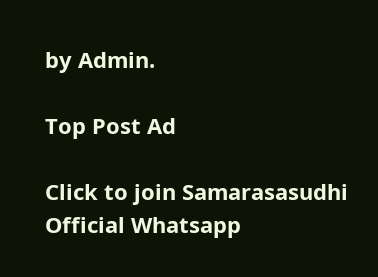by Admin.

Top Post Ad

Click to join Samarasasudhi Official Whatsapp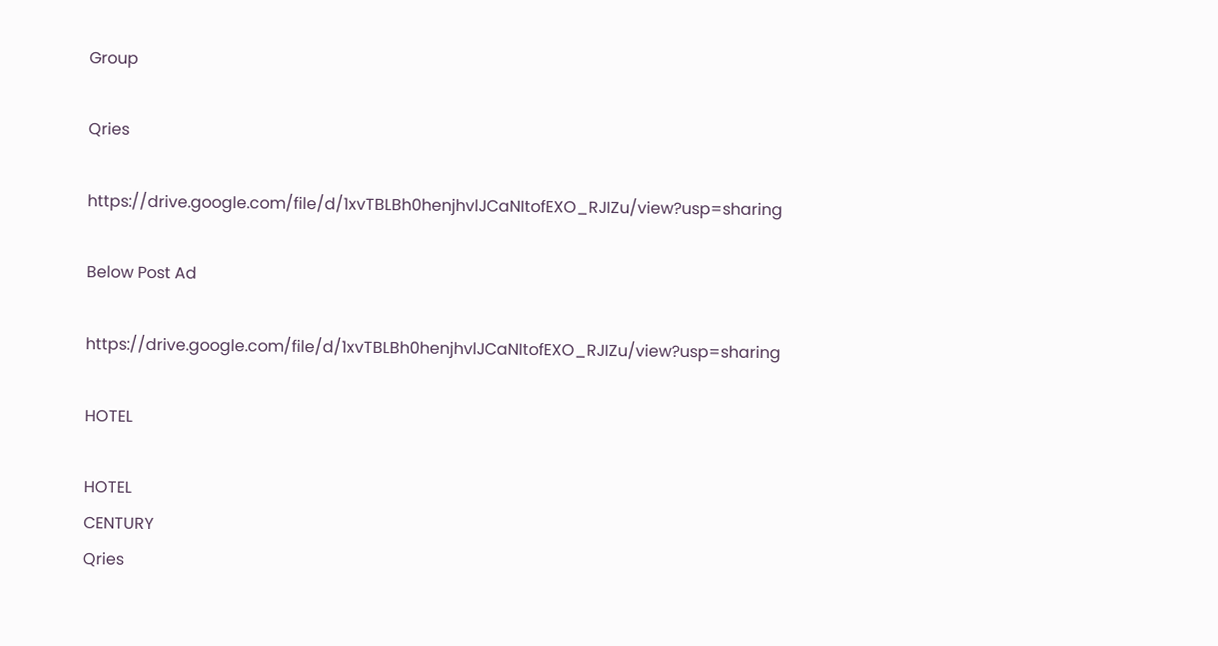Group

Qries

https://drive.google.com/file/d/1xvTBLBh0henjhvlJCaNItofEXO_RJIZu/view?usp=sharing

Below Post Ad

https://drive.google.com/file/d/1xvTBLBh0henjhvlJCaNItofEXO_RJIZu/view?usp=sharing

HOTEL

HOTEL
CENTURY
Qries